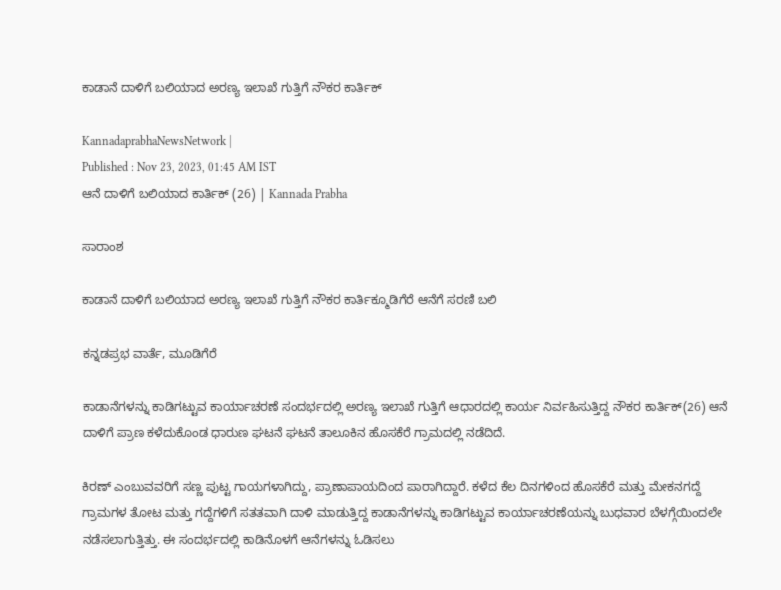ಕಾಡಾನೆ ದಾಳಿಗೆ ಬಲಿಯಾದ ಅರಣ್ಯ ಇಲಾಖೆ ಗುತ್ತಿಗೆ ನೌಕರ ಕಾರ್ತಿಕ್

KannadaprabhaNewsNetwork |
Published : Nov 23, 2023, 01:45 AM IST
ಆನೆ ದಾಳಿಗೆ ಬಲಿಯಾದ ಕಾರ್ತಿಕ್ (26) | Kannada Prabha

ಸಾರಾಂಶ

ಕಾಡಾನೆ ದಾಳಿಗೆ ಬಲಿಯಾದ ಅರಣ್ಯ ಇಲಾಖೆ ಗುತ್ತಿಗೆ ನೌಕರ ಕಾರ್ತಿಕ್ಮೂಡಿಗೆರೆ ಆನೆಗೆ ಸರಣಿ ಬಲಿ

ಕನ್ನಡಪ್ರಭ ವಾರ್ತೆ, ಮೂಡಿಗೆರೆ

ಕಾಡಾನೆಗಳನ್ನು ಕಾಡಿಗಟ್ಟುವ ಕಾರ್ಯಾಚರಣೆ ಸಂದರ್ಭದಲ್ಲಿ ಅರಣ್ಯ ಇಲಾಖೆ ಗುತ್ತಿಗೆ ಆಧಾರದಲ್ಲಿ ಕಾರ್ಯ ನಿರ್ವಹಿಸುತ್ತಿದ್ದ ನೌಕರ ಕಾರ್ತಿಕ್(26) ಆನೆ ದಾಳಿಗೆ ಪ್ರಾಣ ಕಳೆದುಕೊಂಡ ಧಾರುಣ ಘಟನೆ ಘಟನೆ ತಾಲೂಕಿನ ಹೊಸಕೆರೆ ಗ್ರಾಮದಲ್ಲಿ ನಡೆದಿದೆ.

ಕಿರಣ್ ಎಂಬುವವರಿಗೆ ಸಣ್ಣ ಪುಟ್ಟ ಗಾಯಗಳಾಗಿದ್ದು, ಪ್ರಾಣಾಪಾಯದಿಂದ ಪಾರಾಗಿದ್ದಾರೆ. ಕಳೆದ ಕೆಲ ದಿನಗಳಿಂದ ಹೊಸಕೆರೆ ಮತ್ತು ಮೇಕನಗದ್ದೆ ಗ್ರಾಮಗಳ ತೋಟ ಮತ್ತು ಗದ್ದೆಗಳಿಗೆ ಸತತವಾಗಿ ದಾಳಿ ಮಾಡುತ್ತಿದ್ದ ಕಾಡಾನೆಗಳನ್ನು ಕಾಡಿಗಟ್ಟುವ ಕಾರ್ಯಾಚರಣೆಯನ್ನು ಬುಧವಾರ ಬೆಳಗ್ಗೆಯಿಂದಲೇ ನಡೆಸಲಾಗುತ್ತಿತ್ತು. ಈ ಸಂದರ್ಭದಲ್ಲಿ ಕಾಡಿನೊಳಗೆ ಆನೆಗಳನ್ನು ಓಡಿಸಲು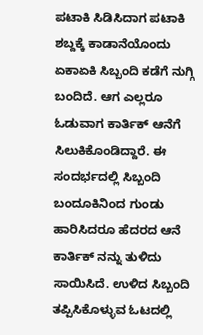ಪಟಾಕಿ ಸಿಡಿಸಿದಾಗ ಪಟಾಕಿ ಶಬ್ದಕ್ಕೆ ಕಾಡಾನೆಯೊಂದು ಏಕಾಏಕಿ ಸಿಬ್ಬಂದಿ ಕಡೆಗೆ ನುಗ್ಗಿ ಬಂದಿದೆ. ಆಗ ಎಲ್ಲರೂ ಓಡುವಾಗ ಕಾರ್ತಿಕ್ ಆನೆಗೆ ಸಿಲುಕಿಕೊಂಡಿದ್ದಾರೆ. ಈ ಸಂದರ್ಭದಲ್ಲಿ ಸಿಬ್ಬಂದಿ ಬಂದೂಕಿನಿಂದ ಗುಂಡು ಹಾರಿಸಿದರೂ ಹೆದರದ ಆನೆ ಕಾರ್ತಿಕ್ ನನ್ನು ತುಳಿದು ಸಾಯಿಸಿದೆ. ಉಳಿದ ಸಿಬ್ಬಂದಿ ತಪ್ಪಿಸಿಕೊಳ್ಳುವ ಓಟದಲ್ಲಿ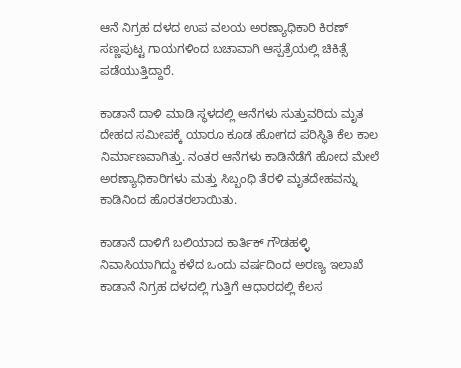ಆನೆ ನಿಗ್ರಹ ದಳದ ಉಪ ವಲಯ ಅರಣ್ಯಾಧಿಕಾರಿ ಕಿರಣ್‌ ಸಣ್ಣಪುಟ್ಟ ಗಾಯಗಳಿಂದ ಬಚಾವಾಗಿ ಆಸ್ಪತ್ರೆಯಲ್ಲಿ ಚಿಕಿತ್ಸೆ ಪಡೆಯುತ್ತಿದ್ದಾರೆ.

ಕಾಡಾನೆ ದಾಳಿ ಮಾಡಿ ಸ್ಥಳದಲ್ಲಿ ಆನೆಗಳು ಸುತ್ತುವರಿದು ಮೃತ ದೇಹದ ಸಮೀಪಕ್ಕೆ ಯಾರೂ ಕೂಡ ಹೋಗದ ಪರಿಸ್ಥಿತಿ ಕೆಲ ಕಾಲ ನಿರ್ಮಾಣವಾಗಿತ್ತು. ನಂತರ ಆನೆಗಳು ಕಾಡಿನೆಡೆಗೆ ಹೋದ ಮೇಲೆ ಅರಣ್ಯಾಧಿಕಾರಿಗಳು ಮತ್ತು ಸಿಬ್ಬಂಧಿ ತೆರಳಿ ಮೃತದೇಹವನ್ನು ಕಾಡಿನಿಂದ ಹೊರತರಲಾಯಿತು.

ಕಾಡಾನೆ ದಾಳಿಗೆ ಬಲಿಯಾದ ಕಾರ್ತಿಕ್ ಗೌಡಹಳ್ಳಿ ನಿವಾಸಿಯಾಗಿದ್ದು ಕಳೆದ ಒಂದು ವರ್ಷದಿಂದ ಅರಣ್ಯ ಇಲಾಖೆ ಕಾಡಾನೆ ನಿಗ್ರಹ ದಳದಲ್ಲಿ ಗುತ್ತಿಗೆ ಆಧಾರದಲ್ಲಿ ಕೆಲಸ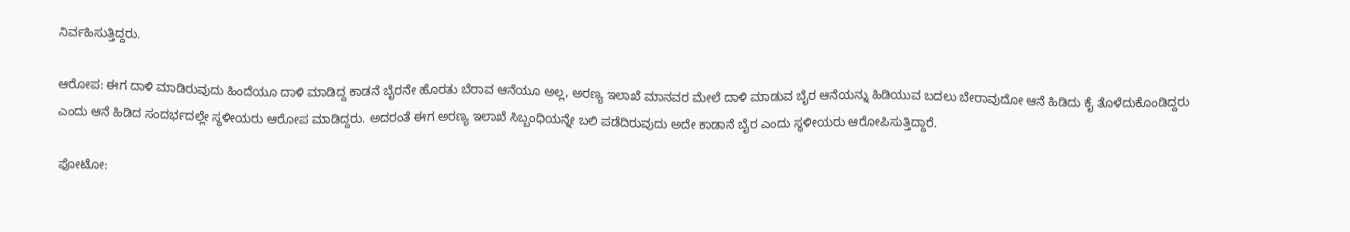ನಿರ್ವಹಿಸುತ್ತಿದ್ದರು.

ಆರೋಪ: ಈಗ ದಾಳಿ ಮಾಡಿರುವುದು ಹಿಂದೆಯೂ ದಾಳಿ ಮಾಡಿದ್ದ ಕಾಡನೆ ಬೈರನೇ ಹೊರತು ಬೆರಾವ ಆನೆಯೂ ಅಲ್ಲ, ಅರಣ್ಯ ಇಲಾಖೆ ಮಾನವರ ಮೇಲೆ ದಾಳಿ ಮಾಡುವ ಬೈರ ಆನೆಯನ್ನು ಹಿಡಿಯುವ ಬದಲು ಬೇರಾವುದೋ ಆನೆ ಹಿಡಿದು ಕೈ ತೊಳೆದುಕೊಂಡಿದ್ದರು ಎಂದು ಆನೆ ಹಿಡಿದ ಸಂದರ್ಭದಲ್ಲೇ ಸ್ಥಳೀಯರು ಆರೋಪ ಮಾಡಿದ್ದರು. ಅದರಂತೆ ಈಗ ಅರಣ್ಯ ಇಲಾಖೆ ಸಿಬ್ಬಂಧಿಯನ್ನೇ ಬಲಿ ಪಡೆದಿರುವುದು ಅದೇ ಕಾಡಾನೆ ಬೈರ ಎಂದು ಸ್ಥಳೀಯರು ಆರೋಪಿಸುತ್ತಿದ್ದಾರೆ.

ಫೋಟೋ: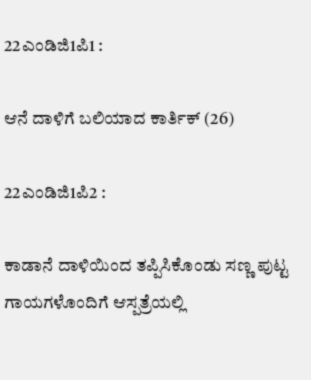22ಎಂಡಿಜಿ1ಪಿ1 :

ಆನೆ ದಾಳಿಗೆ ಬಲಿಯಾದ ಕಾರ್ತಿಕ್ (26)

22ಎಂಡಿಜಿ1ಪಿ2 :

ಕಾಡಾನೆ ದಾಳಿಯಿಂದ ತಪ್ಪಿಸಿಕೊಂಡು ಸಣ್ಣ ಪುಟ್ಟ ಗಾಯಗಳೊಂದಿಗೆ ಆಸ್ಪತ್ರೆಯಲ್ಲಿ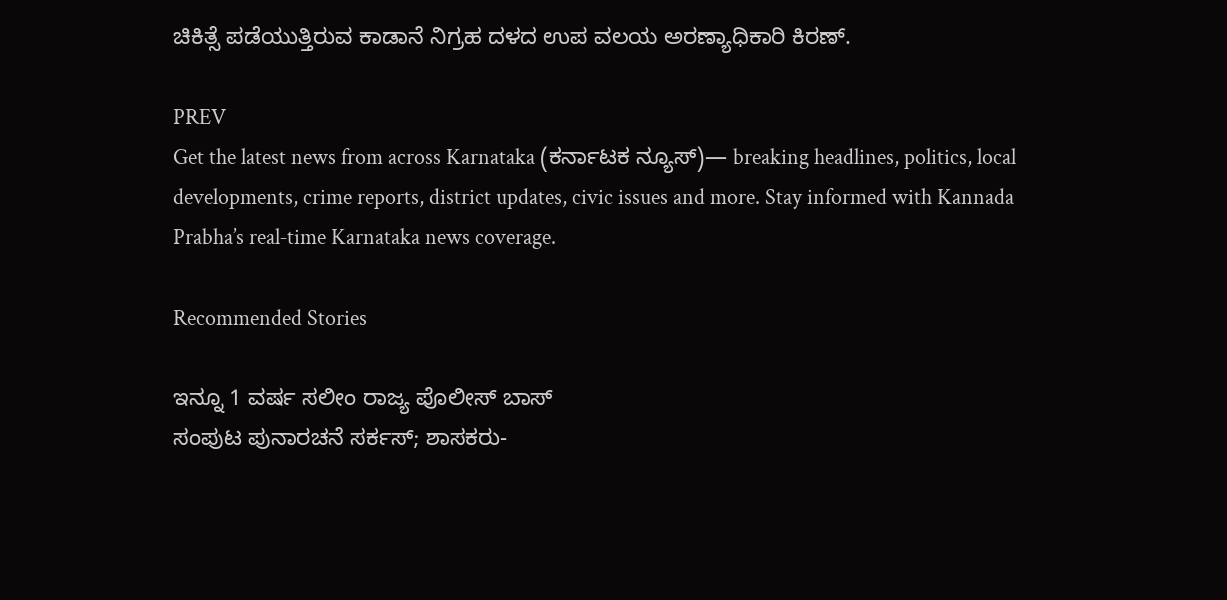ಚಿಕಿತ್ಸೆ ಪಡೆಯುತ್ತಿರುವ ಕಾಡಾನೆ ನಿಗ್ರಹ ದಳದ ಉಪ ವಲಯ ಅರಣ್ಯಾಧಿಕಾರಿ ಕಿರಣ್.

PREV
Get the latest news from across Karnataka (ಕರ್ನಾಟಕ ನ್ಯೂಸ್)— breaking headlines, politics, local developments, crime reports, district updates, civic issues and more. Stay informed with Kannada Prabha’s real‑time Karnataka news coverage.

Recommended Stories

ಇನ್ನೂ 1 ವರ್ಷ ಸಲೀಂ ರಾಜ್ಯ ಪೊಲೀಸ್ ಬಾಸ್‌
ಸಂಪುಟ ಪುನಾರಚನೆ ಸರ್ಕಸ್; ಶಾಸಕರು-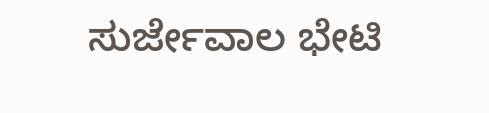ಸುರ್ಜೇವಾಲ ಭೇಟಿ